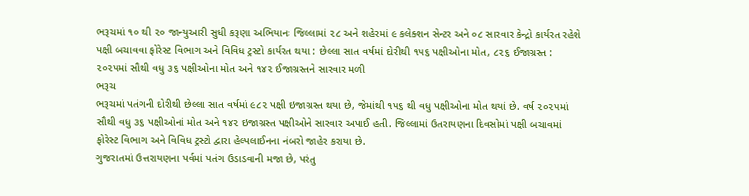ભરૂચમાં ૧૦ થી ૨૦ જાન્યુઆરી સુધી કરૂણા અભિયાનઃ જિલ્લામાં ૨૮ અને શહેરમાં ૯ કલેક્શન સેન્ટર અને ૦૮ સારવાર કેન્દ્રો કાર્યરત રહેશે
પક્ષી બચાવવા ફોરેસ્ટ વિભાગ અને વિવિધ ટ્રસ્ટો કાર્યરત થયા : છેલ્લા સાત વર્ષમાં દોરીથી ૧૫૬ પક્ષીઓના મોત, ૮૨૬ ઈજાગ્રસ્ત : ૨૦૨૫માં સૌથી વધુ ૩૬ પક્ષીઓના મોત અને ૧૪૨ ઈજાગ્રસ્તને સારવાર મળી
ભરૂચ
ભરૂચમાં પતંગની દોરીથી છેલ્લા સાત વર્ષમાં ૯૮૨ પક્ષી ઇજાગ્રસ્ત થયા છે, જેમાંથી ૧૫૬ થી વધુ પક્ષીઓના મોત થયાં છે. વર્ષ ૨૦૨૫માં સૌથી વધુ ૩૬ પક્ષીઓનાં મોત અને ૧૪૨ ઇજાગ્રસ્ત પક્ષીઓને સારવાર અપાઈ હતી. જિલ્લામાં ઉતરાયણના દિવસોમાં પક્ષી બચાવમાં ફોરેસ્ટ વિભાગ અને વિવિધ ટ્રસ્ટો દ્વારા હેલ્પલાઈનના નંબરો જાહેર કરાયા છે.
ગુજરાતમાં ઉત્તરાયણના પર્વમાં પતંગ ઉડાડવાની મજા છે, પરંતુ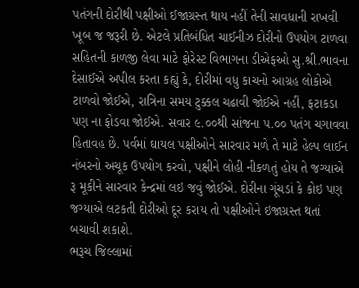પતંગની દોરીથી પક્ષીઓ ઈજાગ્રસ્ત થાય નહીં તેની સાવધાની રાખવી ખૂબ જ જરૂરી છે. એટલે પ્રતિબંધિત ચાઈનીઝ દોરીનો ઉપયોગ ટાળવા સહિતની કાળજી લેવા માટે ફોરેસ્ટ વિભાગના ડીએફઓ સુ.શ્રી.ભાવના દેસાઈએ અપીલ કરતા કહ્યું કે, દોરીમાં વધુ કાચનો આગ્રહ લોકોએ ટાળવો જોઈએ, રાત્રિના સમય ટુક્કલ ચઢાવી જોઈએ નહીં, ફટાકડા પણ ના ફોડવા જોઈએ. સવાર ૯.૦૦થી સાંજના ૫.૦૦ પતંગ ચગાવવા હિતાવહ છે. પર્વમાં ઘાયલ પક્ષીઓને સારવાર મળે તે માટે હેલ્પ લાઈન નંબરનો અચૂક ઉપયોગ કરવો, પક્ષીને લોહી નીકળતું હોય તે જગ્યાએ રૂ મૂકીને સારવાર કેન્દ્રમાં લઇ જવું જોઈએ. દોરીના ગૂંચડાં કે કોઇ પણ જગ્યાએ લટકતી દોરીઓ દૂર કરાય તો પક્ષીઓને ઇજાગ્રસ્ત થતાં બચાવી શકાશે.
ભરૂચ જિલ્લામાં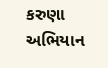કરુણા અભિયાન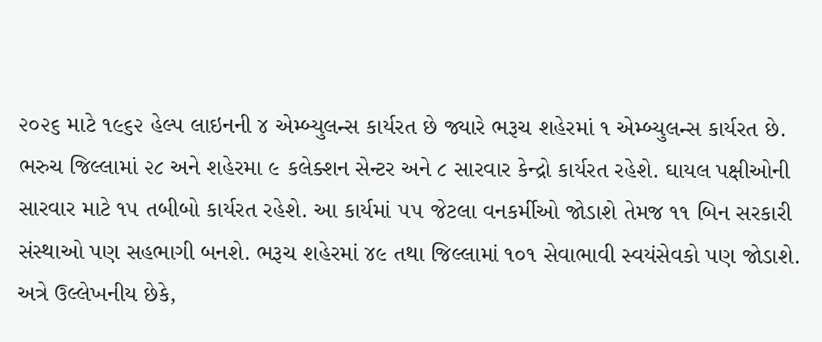૨૦૨૬ માટે ૧૯૬૨ હેલ્પ લાઇનની ૪ એમ્બ્યુલન્સ કાર્યરત છે જ્યારે ભરૂચ શહેરમાં ૧ એમ્બ્યુલન્સ કાર્યરત છે. ભરુચ જિલ્લામાં ૨૮ અને શહેરમા ૯ કલેક્શન સેન્ટર અને ૮ સારવાર કેન્દ્રો કાર્યરત રહેશે. ઘાયલ પક્ષીઓની સારવાર માટે ૧૫ તબીબો કાર્યરત રહેશે. આ કાર્યમાં ૫૫ જેટલા વનકર્મીઓ જોડાશે તેમજ ૧૧ બિન સરકારી સંસ્થાઓ પણ સહભાગી બનશે. ભરૂચ શહેરમાં ૪૯ તથા જિલ્લામાં ૧૦૧ સેવાભાવી સ્વયંસેવકો પણ જોડાશે.
અત્રે ઉલ્લેખનીય છેકે,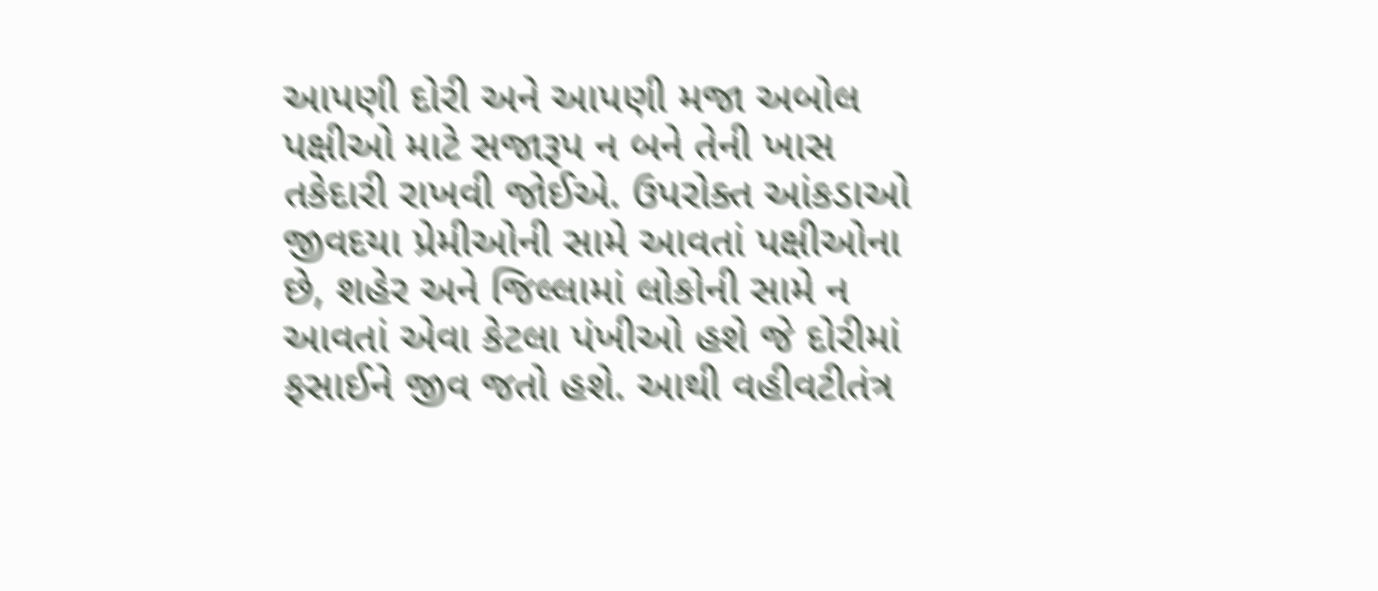આપણી દોરી અને આપણી મજા અબોલ પક્ષીઓ માટે સજારૂપ ન બને તેની ખાસ તકેદારી રાખવી જોઈએ. ઉપરોક્ત આંકડાઓ જીવદયા પ્રેમીઓની સામે આવતાં પક્ષીઓના છે, શહેર અને જિલ્લામાં લોકોની સામે ન આવતાં એવા કેટલા પંખીઓ હશે જે દોરીમાં ફસાઈને જીવ જતો હશે. આથી વહીવટીતંત્ર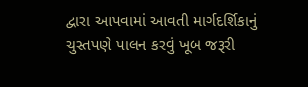દ્વારા આપવામાં આવતી માર્ગદર્શિકાનું ચુસ્તપણે પાલન કરવું ખૂબ જરૂરી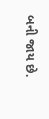બની જાય છે.